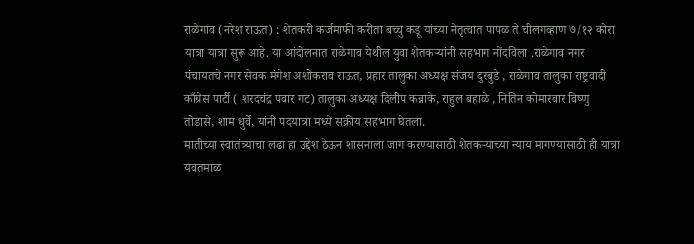राळेगाव (नरेश राऊत) : शेतकरी कर्जमाफी करीता बच्चु कडू यांच्या नेतृत्वात पापळ ते चीलगव्हाण ७/१२ कोरा यात्रा यात्रा सुरू आहे. या आंदोलनात राळेगाव येथील युवा शेतकऱ्यांनी सहभाग नोंदविला .राळेगाव नगर पंचायतचे नगर सेवक मंगेश अशोकराव राऊत, प्रहार तालुका अध्यक्ष संजय दुरबुडे , राळेगाव तालुका राष्ट्रवादी काँग्रेस पार्टी ( शरदचंद्र पवार गट) तालुका अध्यक्ष दिलीप कन्नाके, राहुल बहाळे , नितिन कोमारवार विष्णु तोडासे, शाम धुर्वे, यांनी पदयात्रा मध्ये सक्रीय सहभाग घेतला.
मातीच्या स्वातंत्र्याचा लढा हा उद्देश ठेऊन शासनाला जाग करण्यासाठी शेतकऱ्याच्या न्याय मागण्यासाठी ही यात्रा यवतमाळ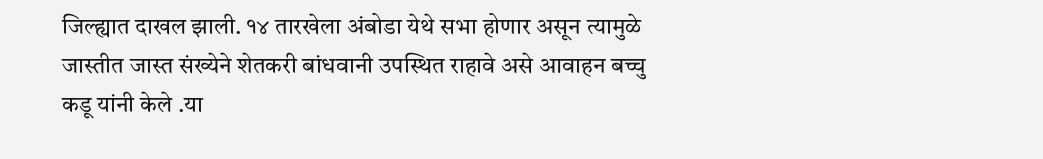जिल्ह्यात दाखल झाली. १४ तारखेला अंबोडा येथे सभा होणार असून त्यामुळे जास्तीत जास्त संख्येने शेतकरी बांधवानी उपस्थित राहावे असे आवाहन बच्चु कडू यांनी केले .या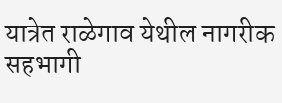यात्रेत राळेगाव येथील नागरीक सहभागी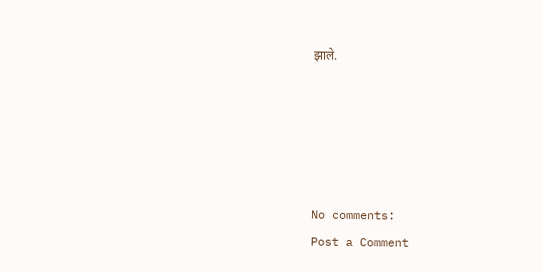झाले.





No comments:
Post a Comment